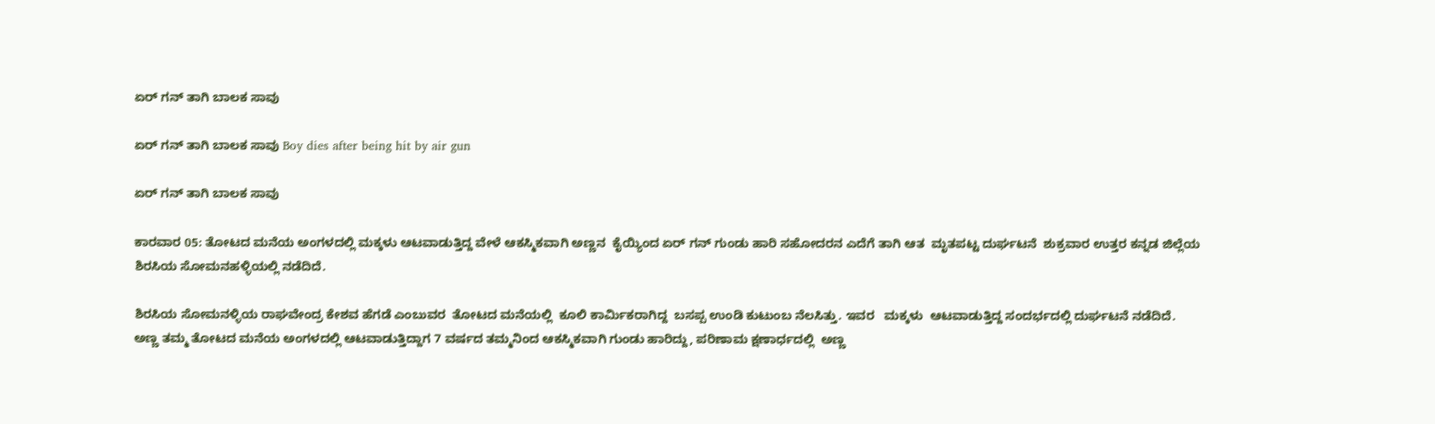ಏರ್ ಗನ್ ತಾಗಿ ಬಾಲಕ ಸಾವು

ಏರ್ ಗನ್ ತಾಗಿ ಬಾಲಕ ಸಾವು Boy dies after being hit by air gun

ಏರ್ ಗನ್ ತಾಗಿ ಬಾಲಕ ಸಾವು

ಕಾರವಾರ 05: ತೋಟದ ಮನೆಯ ಅಂಗಳದಲ್ಲಿ ಮಕ್ಕಳು ಆಟವಾಡುತ್ತಿದ್ದ ವೇಳೆ ಆಕಸ್ಮಿಕವಾಗಿ ಅಣ್ಣನ  ಕೈಯ್ಯಿಂದ ಏರ್ ಗನ್ ಗುಂಡು ಹಾರಿ ಸಹೋದರನ ಎದೆಗೆ ತಾಗಿ ಆತ  ಮೃತಪಟ್ಟ ದುರ್ಘಟನೆ  ಶುಕ್ರವಾರ ಉತ್ತರ ಕನ್ನಡ ಜಿಲ್ಲೆಯ ಶಿರಸಿಯ ಸೋಮನಹಳ್ಳಿಯಲ್ಲಿ ನಡೆದಿದೆ.

ಶಿರಸಿಯ ಸೋಮನಳ್ಳಿಯ ರಾಘವೇಂದ್ರ ಕೇಶವ ಹೆಗಡೆ ಎಂಬುವರ  ತೋಟದ ಮನೆಯಲ್ಲಿ  ಕೂಲಿ ಕಾರ್ಮಿಕರಾಗಿದ್ದ  ಬಸಪ್ಪ ಉಂಡಿ ಕುಟುಂಬ ನೆಲಸಿತ್ತು. ಇವರ   ಮಕ್ಕಳು  ಆಟವಾಡುತ್ತಿದ್ದ ಸಂದರ್ಭದಲ್ಲಿ ದುರ್ಘಟನೆ ನಡೆದಿದೆ.  ಅಣ್ಣ ತಮ್ಮ ತೋಟದ ಮನೆಯ ಅಂಗಳದಲ್ಲಿ ಆಟವಾಡುತ್ತಿದ್ದಾಗ 7 ವರ್ಷದ ತಮ್ಮನಿಂದ ಆಕಸ್ಮಿಕವಾಗಿ ಗುಂಡು ಹಾರಿದ್ದು, ಪರಿಣಾಮ ಕ್ಷಣಾರ್ಧದಲ್ಲಿ  ಅಣ್ಣ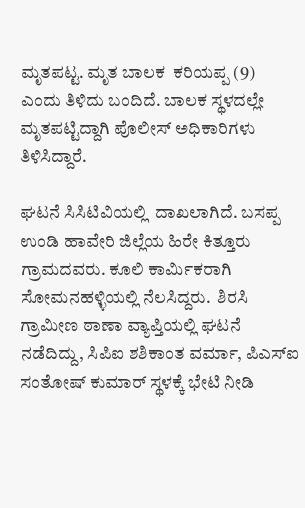ಮೃತಪಟ್ಟ. ಮೃತ ಬಾಲಕ  ಕರಿಯಪ್ಪ (9)   ಎಂದು ತಿಳಿದು ಬಂದಿದೆ. ಬಾಲಕ ಸ್ಥಳದಲ್ಲೇ ಮೃತಪಟ್ಟಿದ್ದಾಗಿ ಪೊಲೀಸ್ ಅಧಿಕಾರಿಗಳು ತಿಳಿಸಿದ್ದಾರೆ.

ಘಟನೆ ಸಿಸಿಟಿವಿಯಲ್ಲಿ  ದಾಖಲಾಗಿದೆ. ಬಸಪ್ಪ ಉಂಡಿ ಹಾವೇರಿ ಜಿಲ್ಲೆಯ ಹಿರೇ ಕಿತ್ತೂರು ಗ್ರಾಮದವರು. ಕೂಲಿ ಕಾರ್ಮಿಕರಾಗಿ ಸೋಮನಹಳ್ಳಿಯಲ್ಲಿ ನೆಲಸಿದ್ದರು.  ಶಿರಸಿ ಗ್ರಾಮೀಣ ಠಾಣಾ ವ್ಯಾಪ್ತಿಯಲ್ಲಿ ಘಟನೆ ನಡೆದಿದ್ದು, ಸಿಪಿಐ ಶಶಿಕಾಂತ ವರ್ಮಾ, ಪಿಎಸ್‌ಐ ಸಂತೋಷ್ ಕುಮಾರ್ ಸ್ಥಳಕ್ಕೆ ಭೇಟಿ ನೀಡಿ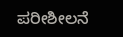ಪರೀಶೀಲನೆ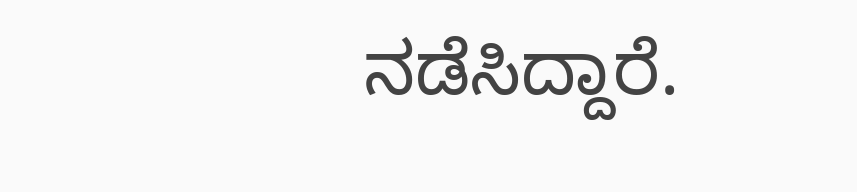ನಡೆಸಿದ್ದಾರೆ.